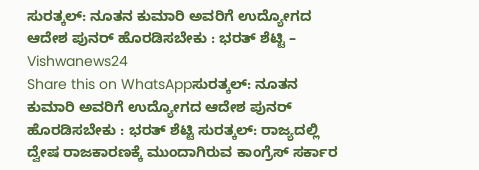ಸುರತ್ಕಲ್: ನೂತನ ಕುಮಾರಿ ಅವರಿಗೆ ಉದ್ಯೋಗದ ಆದೇಶ ಪುನರ್ ಹೊರಡಿಸಬೇಕು : ಭರತ್ ಶೆಟ್ಟಿ – Vishwanews24
Share this on WhatsAppಸುರತ್ಕಲ್: ನೂತನ ಕುಮಾರಿ ಅವರಿಗೆ ಉದ್ಯೋಗದ ಆದೇಶ ಪುನರ್ ಹೊರಡಿಸಬೇಕು : ಭರತ್ ಶೆಟ್ಟಿ ಸುರತ್ಕಲ್: ರಾಜ್ಯದಲ್ಲಿ ದ್ವೇಷ ರಾಜಕಾರಣಕ್ಕೆ ಮುಂದಾಗಿರುವ ಕಾಂಗ್ರೆಸ್ ಸರ್ಕಾರ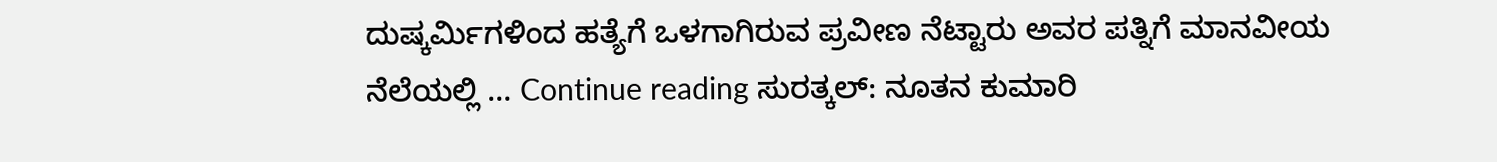ದುಷ್ಕರ್ಮಿಗಳಿಂದ ಹತ್ಯೆಗೆ ಒಳಗಾಗಿರುವ ಪ್ರವೀಣ ನೆಟ್ಟಾರು ಅವರ ಪತ್ನಿಗೆ ಮಾನವೀಯ ನೆಲೆಯಲ್ಲಿ … Continue reading ಸುರತ್ಕಲ್: ನೂತನ ಕುಮಾರಿ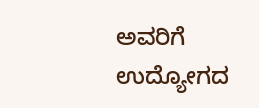ಅವರಿಗೆ ಉದ್ಯೋಗದ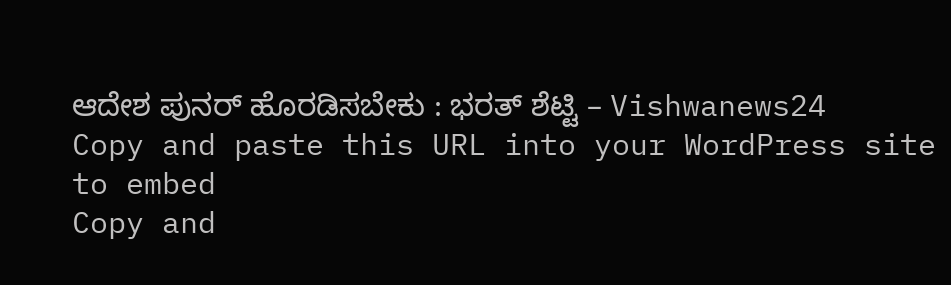ಆದೇಶ ಪುನರ್ ಹೊರಡಿಸಬೇಕು : ಭರತ್ ಶೆಟ್ಟಿ – Vishwanews24
Copy and paste this URL into your WordPress site to embed
Copy and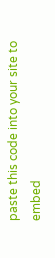paste this code into your site to embed